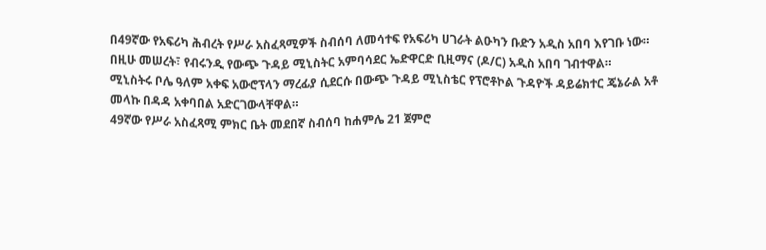በ49ኛው የአፍሪካ ሕብረት የሥራ አስፈጻሚዎች ስብሰባ ለመሳተፍ የአፍሪካ ሀገራት ልዑካን ቡድን አዲስ አበባ እየገቡ ነው።
በዚሁ መሠረት፣ የብሩንዲ የውጭ ጉዳይ ሚኒስትር አምባሳደር ኤድዋርድ ቢዚማና (ዶ/ር) አዲስ አበባ ገብተዋል።
ሚኒስትሩ ቦሌ ዓለም አቀፍ አውሮፕላን ማረፊያ ሲደርሱ በውጭ ጉዳይ ሚኒስቴር የፕሮቶኮል ጉዳዮች ዳይሬክተር ጄኔራል አቶ መላኩ በዳዳ አቀባበል አድርገውላቸዋል።
49ኛው የሥራ አስፈጻሚ ምክር ቤት መደበኛ ስብሰባ ከሐምሌ 21 ጀምሮ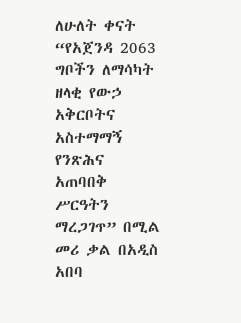ለሁለት ቀናት “የአጀንዳ 2063 ግቦችን ለማሳካት ዘላቂ የውኃ አቅርቦትና አስተማማኝ የንጽሕና አጠባበቅ ሥርዓትን ማረጋገጥ” በሚል መሪ ቃል በአዲስ አበባ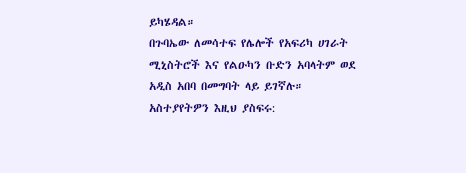ይካሄዳል።
በጉባኤው ለመሳተፍ የሌሎች የአፍሪካ ሀገራት ሚኒስትሮች እና የልዑካን ቡድን አባላትም ወደ አዲስ አበባ በመግባት ላይ ይገኛሉ።
አስተያየትዎን እዚህ ያስፍሩ: